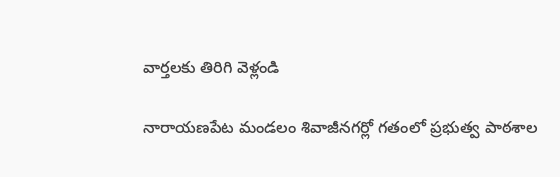వార్తలకు తిరిగి వెళ్లండి

నారాయణపేట మండలం శివాజీనగర్లో గతంలో ప్రభుత్వ పాఠశాల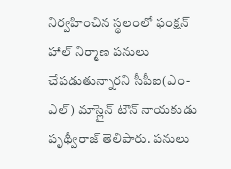నిర్వహించిన స్థలంలో ఫంక్షన్ హాల్ నిర్మాణ పనులు చేపడుతున్నారని సీపీఐ(ఎం-ఎల్) మాస్లైన్ టౌన్ నాయకుడు పృథ్వీరాజ్ తెలిపారు. పనులు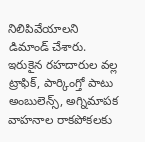నిలిపివేయాలని డిమాండ్ చేశారు.
ఇరుకైన రహదారుల వల్ల ట్రాఫిక్, పార్కింగ్తో పాటు అంబులెన్స్, అగ్నిమాపక వాహనాల రాకపోకలకు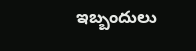ఇబ్బందులు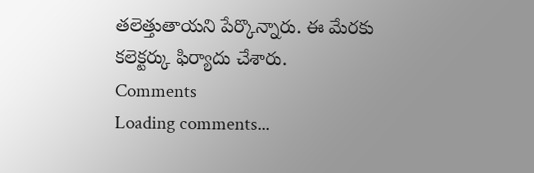తలెత్తుతాయని పేర్కొన్నారు. ఈ మేరకు కలెక్టర్కు ఫిర్యాదు చేశారు.
Comments
Loading comments...